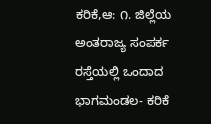ಕರಿಕೆ,ಆ: ೧. ಜಿಲ್ಲೆಯ ಅಂತರಾಜ್ಯ ಸಂಪರ್ಕ ರಸ್ತೆಯಲ್ಲಿ ಒಂದಾದ ಭಾಗಮಂಡಲ- ಕರಿಕೆ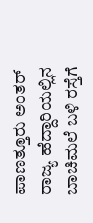ಪಾಣತ್ತೂರು ಅಂತರ್ ರಾಜ್ಯ ಹೆದ್ದಾರಿಯಲ್ಲಿನ ಬಾಚಿಮಲೆ ಬಳಿ ರಸ್ತೆಗೆ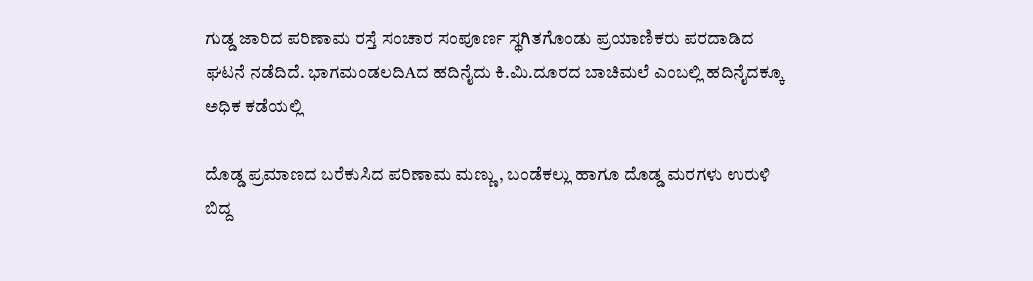ಗುಡ್ಡ ಜಾರಿದ ಪರಿಣಾಮ ರಸ್ತೆ ಸಂಚಾರ ಸಂಪೂರ್ಣ ಸ್ಥಗಿತಗೊಂಡು ಪ್ರಯಾಣಿಕರು ಪರದಾಡಿದ ಘಟನೆ ನಡೆದಿದೆ. ಭಾಗಮಂಡಲದಿAದ ಹದಿನೈದು ಕಿ.ಮಿ.ದೂರದ ಬಾಚಿಮಲೆ ಎಂಬಲ್ಲಿ ಹದಿನೈದಕ್ಕೂ ಅಧಿಕ ಕಡೆಯಲ್ಲಿ

ದೊಡ್ಡ ಪ್ರಮಾಣದ ಬರೆಕುಸಿದ ಪರಿಣಾಮ ಮಣ್ಣು , ಬಂಡೆಕಲ್ಲು ಹಾಗೂ ದೊಡ್ಡ ಮರಗಳು ಉರುಳಿ ಬಿದ್ದ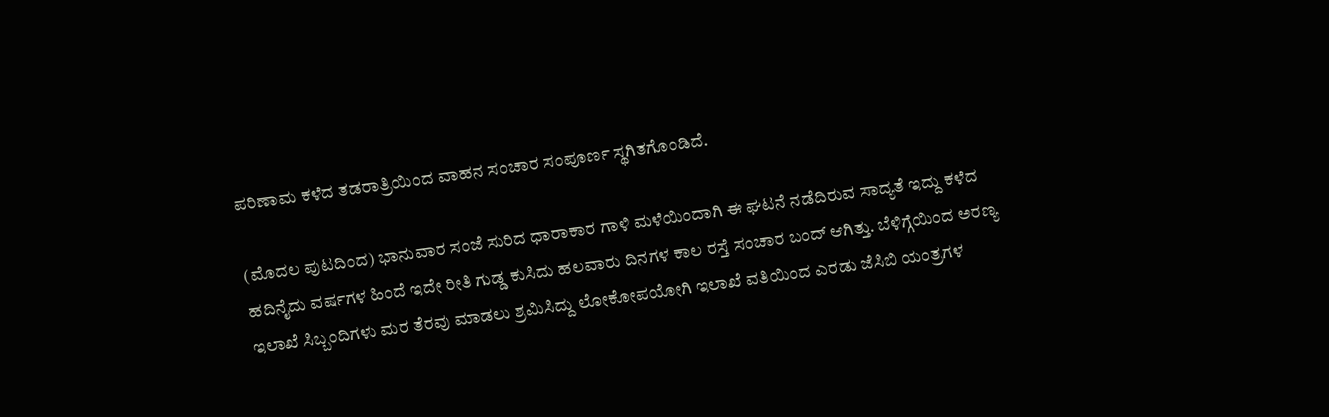ಪರಿಣಾಮ ಕಳೆದ ತಡರಾತ್ರಿಯಿಂದ ವಾಹನ ಸಂಚಾರ ಸಂಪೂರ್ಣ ಸ್ಥಗಿತಗೊಂಡಿದೆ.

(ಮೊದಲ ಪುಟದಿಂದ) ಭಾನುವಾರ ಸಂಜೆ ಸುರಿದ ಧಾರಾಕಾರ ಗಾಳಿ ಮಳೆಯಿಂದಾಗಿ ಈ ಘಟನೆ ನಡೆದಿರುವ ಸಾದ್ಯತೆ ಇದ್ದು ಕಳೆದ ಹದಿನೈದು ವರ್ಷಗಳ ಹಿಂದೆ ಇದೇ ರೀತಿ ಗುಡ್ಡ ಕುಸಿದು ಹಲವಾರು ದಿನಗಳ ಕಾಲ ರಸ್ತೆ ಸಂಚಾರ ಬಂದ್ ಆಗಿತ್ತು. ಬೆಳಿಗ್ಗೆಯಿಂದ ಅರಣ್ಯ ಇಲಾಖೆ ಸಿಬ್ಬಂದಿಗಳು ಮರ ತೆರವು ಮಾಡಲು ಶ್ರಮಿಸಿದ್ದು ಲೋಕೋಪಯೋಗಿ ಇಲಾಖೆ ವತಿಯಿಂದ ಎರಡು ಜೆಸಿಬಿ ಯಂತ್ರಗಳ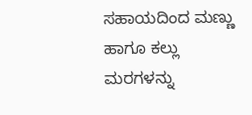ಸಹಾಯದಿಂದ ಮಣ್ಣು ಹಾಗೂ ಕಲ್ಲು ಮರಗಳನ್ನು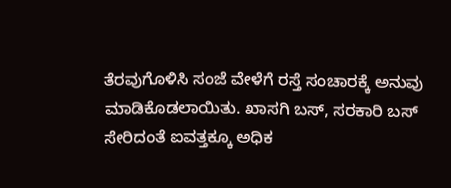ತೆರವುಗೊಳಿಸಿ ಸಂಜೆ ವೇಳೆಗೆ ರಸ್ತೆ ಸಂಚಾರಕ್ಕೆ ಅನುವು ಮಾಡಿಕೊಡಲಾಯಿತು. ಖಾಸಗಿ ಬಸ್, ಸರಕಾರಿ ಬಸ್ ಸೇರಿದಂತೆ ಐವತ್ತಕ್ಕೂ ಅಧಿಕ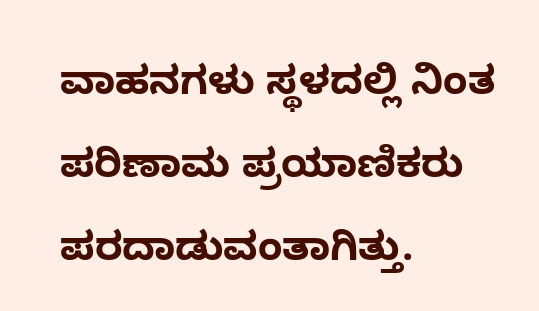ವಾಹನಗಳು ಸ್ಥಳದಲ್ಲಿ ನಿಂತ ಪರಿಣಾಮ ಪ್ರಯಾಣಿಕರು ಪರದಾಡುವಂತಾಗಿತ್ತು.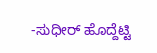-ಸುಧೀರ್ ಹೊದ್ದೆಟ್ಟಿ